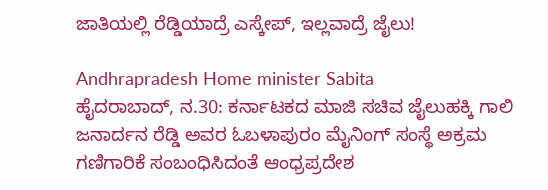ಜಾತಿಯಲ್ಲಿ ರೆಡ್ಡಿಯಾದ್ರೆ ಎಸ್ಕೇಪ್, ಇಲ್ಲವಾದ್ರೆ ಜೈಲು!

Andhrapradesh Home minister Sabita
ಹೈದರಾಬಾದ್, ನ.30: ಕರ್ನಾಟಕದ ಮಾಜಿ ಸಚಿವ ಜೈಲುಹಕ್ಕಿ ಗಾಲಿ ಜನಾರ್ದನ ರೆಡ್ಡಿ ಅವರ ಓಬಳಾಪುರಂ ಮೈನಿಂಗ್ ಸಂಸ್ಥೆ ಅಕ್ರಮ ಗಣಿಗಾರಿಕೆ ಸಂಬಂಧಿಸಿದಂತೆ ಆಂಧ್ರಪ್ರದೇಶ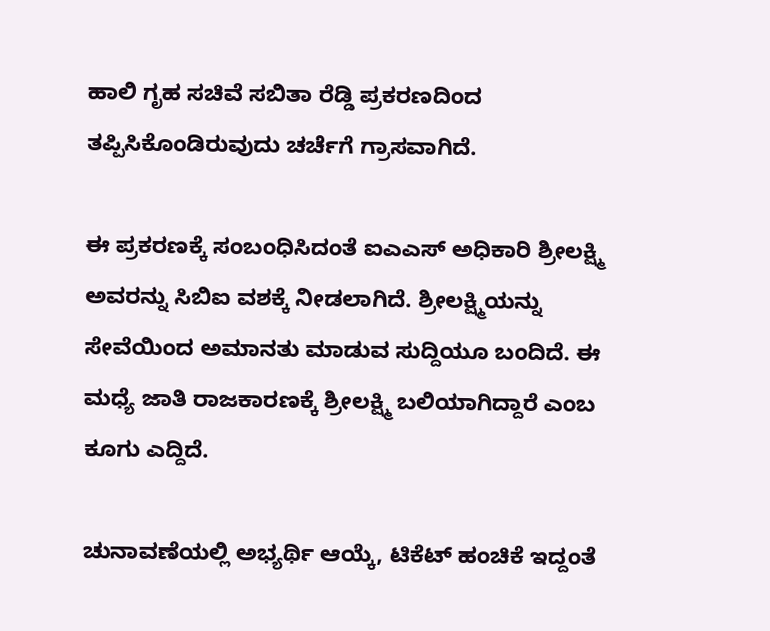ಹಾಲಿ ಗೃಹ ಸಚಿವೆ ಸಬಿತಾ ರೆಡ್ಡಿ ಪ್ರಕರಣದಿಂದ ತಪ್ಪಿಸಿಕೊಂಡಿರುವುದು ಚರ್ಚೆಗೆ ಗ್ರಾಸವಾಗಿದೆ.

ಈ ಪ್ರಕರಣಕ್ಕೆ ಸಂಬಂಧಿಸಿದಂತೆ ಐಎಎಸ್ ಅಧಿಕಾರಿ ಶ್ರೀಲಕ್ಷ್ಮಿ ಅವರನ್ನು ಸಿಬಿಐ ವಶಕ್ಕೆ ನೀಡಲಾಗಿದೆ. ಶ್ರೀಲಕ್ಷ್ಮಿಯನ್ನು ಸೇವೆಯಿಂದ ಅಮಾನತು ಮಾಡುವ ಸುದ್ದಿಯೂ ಬಂದಿದೆ. ಈ ಮಧ್ಯೆ ಜಾತಿ ರಾಜಕಾರಣಕ್ಕೆ ಶ್ರೀಲಕ್ಷ್ಮಿ ಬಲಿಯಾಗಿದ್ದಾರೆ ಎಂಬ ಕೂಗು ಎದ್ದಿದೆ.

ಚುನಾವಣೆಯಲ್ಲಿ ಅಭ್ಯರ್ಥಿ ಆಯ್ಕೆ, ಟಿಕೆಟ್ ಹಂಚಿಕೆ ಇದ್ದಂತೆ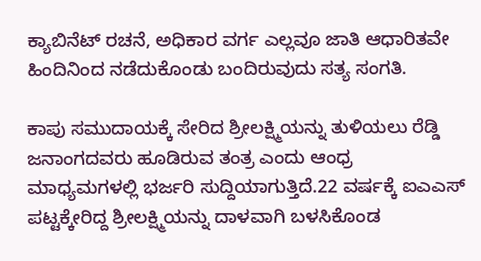ಕ್ಯಾಬಿನೆಟ್ ರಚನೆ, ಅಧಿಕಾರ ವರ್ಗ ಎಲ್ಲವೂ ಜಾತಿ ಆಧಾರಿತವೇ ಹಿಂದಿನಿಂದ ನಡೆದುಕೊಂಡು ಬಂದಿರುವುದು ಸತ್ಯ ಸಂಗತಿ.

ಕಾಪು ಸಮುದಾಯಕ್ಕೆ ಸೇರಿದ ಶ್ರೀಲಕ್ಷ್ಮಿಯನ್ನು ತುಳಿಯಲು ರೆಡ್ಡಿ ಜನಾಂಗದವರು ಹೂಡಿರುವ ತಂತ್ರ ಎಂದು ಆಂಧ್ರ ಮಾಧ್ಯಮಗಳಲ್ಲಿ ಭರ್ಜರಿ ಸುದ್ದಿಯಾಗುತ್ತಿದೆ.22 ವರ್ಷಕ್ಕೆ ಐಎಎಸ್ ಪಟ್ಟಕ್ಕೇರಿದ್ದ ಶ್ರೀಲಕ್ಷ್ಮಿಯನ್ನು ದಾಳವಾಗಿ ಬಳಸಿಕೊಂಡ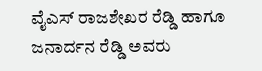ವೈಎಸ್ ರಾಜಶೇಖರ ರೆಡ್ಡಿ ಹಾಗೂ ಜನಾರ್ದನ ರೆಡ್ಡಿ ಅವರು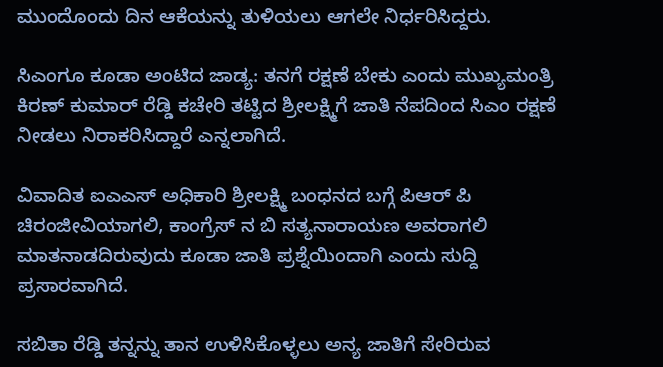ಮುಂದೊಂದು ದಿನ ಆಕೆಯನ್ನು ತುಳಿಯಲು ಆಗಲೇ ನಿರ್ಧರಿಸಿದ್ದರು.

ಸಿಎಂಗೂ ಕೂಡಾ ಅಂಟಿದ ಜಾಡ್ಯ: ತನಗೆ ರಕ್ಷಣೆ ಬೇಕು ಎಂದು ಮುಖ್ಯಮಂತ್ರಿ ಕಿರಣ್ ಕುಮಾರ್ ರೆಡ್ಡಿ ಕಚೇರಿ ತಟ್ಟಿದ ಶ್ರೀಲಕ್ಷ್ಮಿಗೆ ಜಾತಿ ನೆಪದಿಂದ ಸಿಎಂ ರಕ್ಷಣೆ ನೀಡಲು ನಿರಾಕರಿಸಿದ್ದಾರೆ ಎನ್ನಲಾಗಿದೆ.

ವಿವಾದಿತ ಐಎಎಸ್ ಅಧಿಕಾರಿ ಶ್ರೀಲಕ್ಷ್ಮಿ ಬಂಧನದ ಬಗ್ಗೆ ಪಿಆರ್ ಪಿ ಚಿರಂಜೀವಿಯಾಗಲಿ, ಕಾಂಗ್ರೆಸ್ ನ ಬಿ ಸತ್ಯನಾರಾಯಣ ಅವರಾಗಲಿ ಮಾತನಾಡದಿರುವುದು ಕೂಡಾ ಜಾತಿ ಪ್ರಶ್ನೆಯಿಂದಾಗಿ ಎಂದು ಸುದ್ದಿ ಪ್ರಸಾರವಾಗಿದೆ.

ಸಬಿತಾ ರೆಡ್ಡಿ ತನ್ನನ್ನು ತಾನ ಉಳಿಸಿಕೊಳ್ಳಲು ಅನ್ಯ ಜಾತಿಗೆ ಸೇರಿರುವ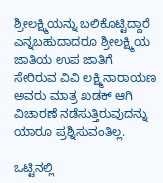ಶ್ರೀಲಕ್ಷ್ಮಿಯನ್ನು ಬಲಿಕೊಟ್ಟಿದ್ದಾರೆ ಎನ್ನಬಹುದಾದರೂ ಶ್ರೀಲಕ್ಷ್ಮಿಯ ಜಾತಿಯ ಉಪ ಜಾತಿಗೆ ಸೇರಿರುವ ವಿವಿ ಲಕ್ಷ್ಮಿನಾರಾಯಣ ಅವರು ಮಾತ್ರ ಖಡಕ್ ಆಗಿ ವಿಚಾರಣೆ ನಡೆಸುತ್ತಿರುವುದನ್ನು ಯಾರೂ ಪ್ರಶ್ನಿಸುವಂತಿಲ್ಲ.

ಒಟ್ಟಿನಲ್ಲಿ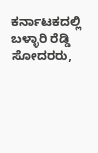ಕರ್ನಾಟಕದಲ್ಲಿ ಬಳ್ಳಾರಿ ರೆಡ್ಡಿ ಸೋದರರು,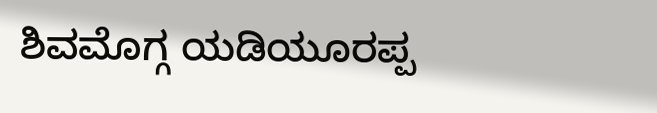ಶಿವಮೊಗ್ಗ ಯಡಿಯೂರಪ್ಪ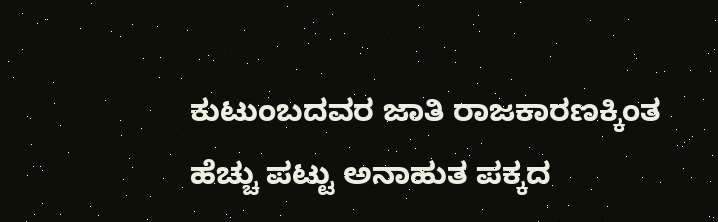ಕುಟುಂಬದವರ ಜಾತಿ ರಾಜಕಾರಣಕ್ಕಿಂತ ಹೆಚ್ಚು ಪಟ್ಟು ಅನಾಹುತ ಪಕ್ಕದ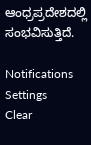ಆಂಧ್ರಪ್ರದೇಶದಲ್ಲಿ ಸಂಭವಿಸುತ್ತಿದೆ.

Notifications
Settings
Clear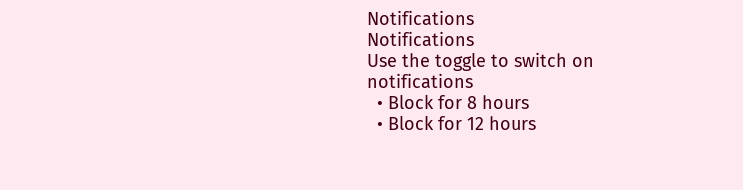Notifications
Notifications
Use the toggle to switch on notifications
  • Block for 8 hours
  • Block for 12 hours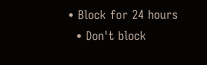• Block for 24 hours
  • Don't block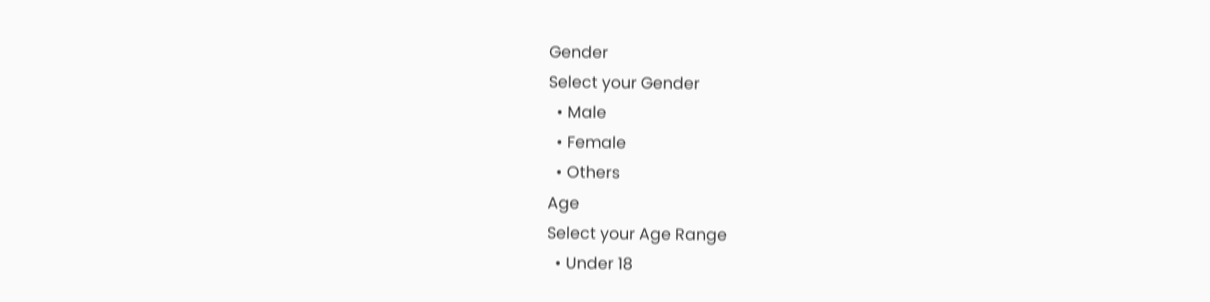Gender
Select your Gender
  • Male
  • Female
  • Others
Age
Select your Age Range
  • Under 18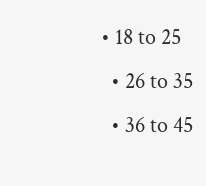• 18 to 25
  • 26 to 35
  • 36 to 45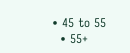• 45 to 55
  • 55+